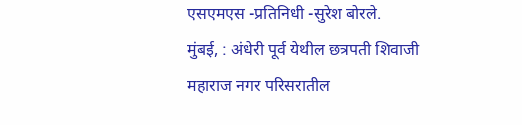एसएमएस -प्रतिनिधी -सुरेश बोरले.
मुंबई, : अंधेरी पूर्व येथील छत्रपती शिवाजी महाराज नगर परिसरातील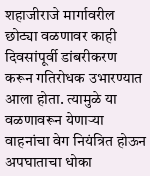शहाजीराजे मार्गावरील छोट्या वळणावर काही दिवसांपूर्वी डांबरीकरण करून गतिरोधक उभारण्यात आला होता. त्यामुळे या वळणावरून येणाऱ्या वाहनांचा वेग नियंत्रित होऊन अपघाताचा धोका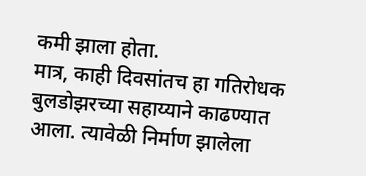कमी झाला होता.
मात्र, काही दिवसांतच हा गतिरोधक बुलडोझरच्या सहाय्याने काढण्यात आला. त्यावेळी निर्माण झालेला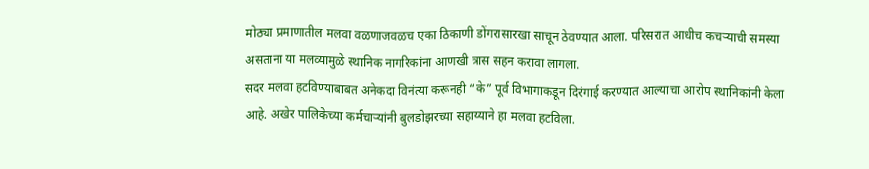मोठ्या प्रमाणातील मलवा वळणाजवळच एका ठिकाणी डोंगरासारखा साचून ठेवण्यात आला. परिसरात आधीच कचऱ्याची समस्या असताना या मलव्यामुळे स्थानिक नागरिकांना आणखी त्रास सहन करावा लागला.
सदर मलवा हटविण्याबाबत अनेकदा विनंत्या करूनही “के” पूर्व विभागाकडून दिरंगाई करण्यात आल्याचा आरोप स्थानिकांनी केला आहे. अखेर पालिकेच्या कर्मचाऱ्यांनी बुलडोझरच्या सहाय्याने हा मलवा हटविला.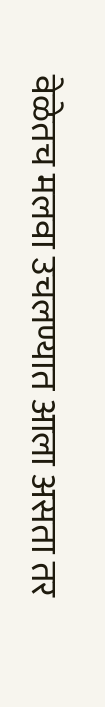वेळेतच मलवा उचलण्यात आला असता तर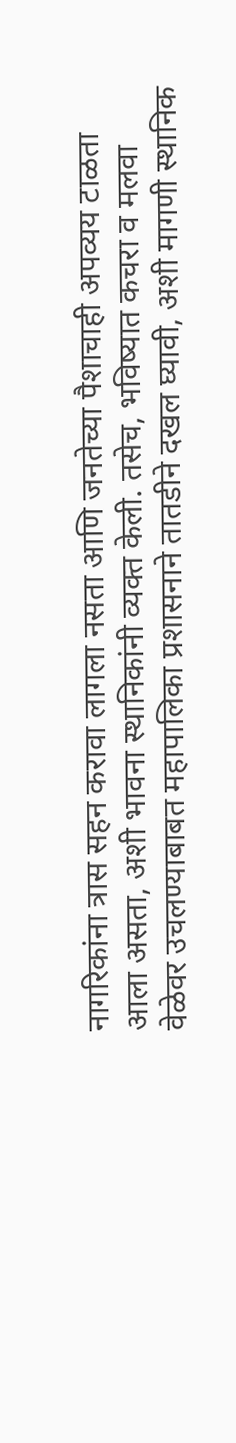नागरिकांना त्रास सहन करावा लागला नसता आणि जनतेच्या पैशाचाही अपव्यय टाळता आला असता, अशी भावना स्थानिकांनी व्यक्त केली. तसेच, भविष्यात कचरा व मलवा वेळेवर उचलण्याबाबत महापालिका प्रशासनाने तातडीने दखल घ्यावी, अशी मागणी स्थानिक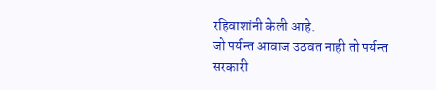रहिवाशांनी केली आहे.
जो पर्यन्त आवाज उठवत नाही तो पर्यन्त सरकारी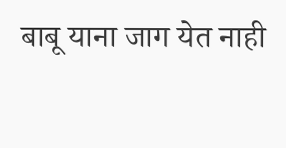बाबू याना जाग येत नाही